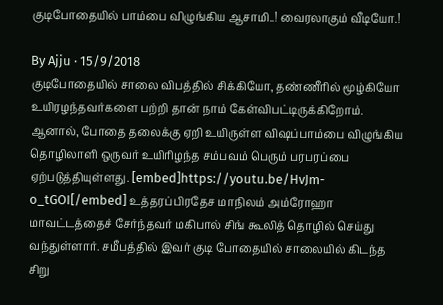குடிபோதையில் பாம்பை விழுங்கிய ஆசாமி..! வைரலாகும் வீடியோ.!

By Ajju · 15/9/2018
குடிபோதையில் சாலை விபத்தில் சிக்கியோ, தண்ணீரில் மூழ்கியோ உயிரழந்தவர்களை பற்றி தான் நாம் கேள்விபட்டிருக்கிறோம். ஆனால், போதை தலைக்கு ஏறி உயிருள்ள விஷப்பாம்பை விழுங்கிய தொழிலாளி ஒருவர் உயிரிழந்த சம்பவம் பெரும் பரபரப்பை ஏற்படுத்தியுள்ளது. [embed]https://youtu.be/HvJm-o_tGOI[/embed] உத்தரப்பிரதேச மாநிலம் அம்ரோஹா மாவட்டத்தைச் சேர்ந்தவர் மகிபால் சிங் கூலித் தொழில் செய்து வந்துள்ளார். சமீபத்தில் இவர் குடி போதையில் சாலையில் கிடந்த சிறு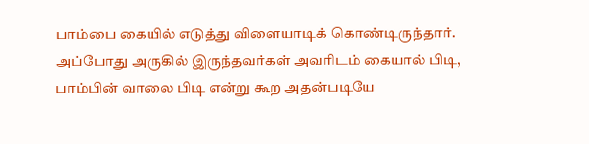பாம்பை கையில் எடுத்து விளையாடிக் கொண்டிருந்தார். அப்போது அருகில் இருந்தவர்கள் அவரிடம் கையால் பிடி, பாம்பின் வாலை பிடி என்று கூற அதன்படியே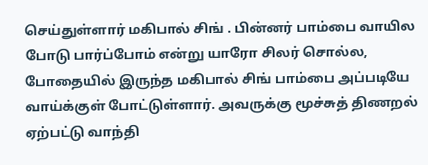செய்துள்ளார் மகிபால் சிங் . பின்னர் பாம்பை வாயில போடு பார்ப்போம் என்று யாரோ சிலர் சொல்ல, போதையில் இருந்த மகிபால் சிங் பாம்பை அப்படியே வாய்க்குள் போட்டுள்ளார். அவருக்கு மூச்சுத் திணறல் ஏற்பட்டு வாந்தி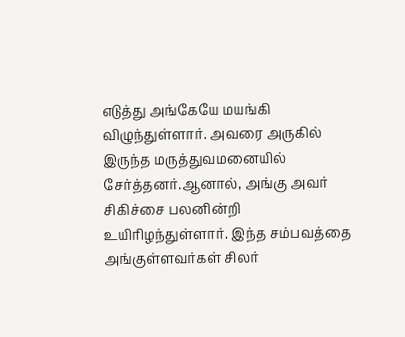எடுத்து அங்கேயே மயங்கி விழுந்துள்ளார். அவரை அருகில் இருந்த மருத்துவமனையில் சேர்த்தனர்.ஆனால், அங்கு அவர் சிகிச்சை பலனின்றி உயிரிழந்துள்ளார். இந்த சம்பவத்தை அங்குள்ளவர்கள் சிலர்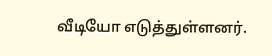வீடியோ எடுத்துள்ளனர்.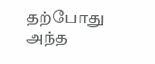தற்போது அந்த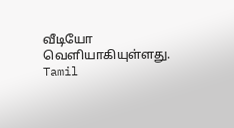வீடியோ வெளியாகியுள்ளது.
Tamil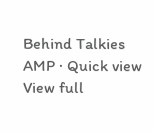Behind Talkies AMP · Quick view
View full